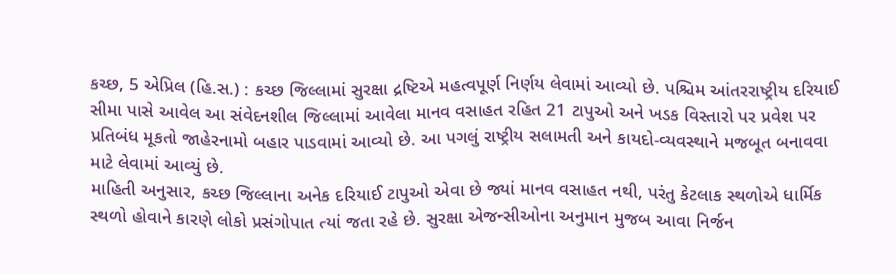કચ્છ, 5 એપ્રિલ (હિ.સ.) : કચ્છ જિલ્લામાં સુરક્ષા દ્રષ્ટિએ મહત્વપૂર્ણ નિર્ણય લેવામાં આવ્યો છે. પશ્ચિમ આંતરરાષ્ટ્રીય દરિયાઈ સીમા પાસે આવેલ આ સંવેદનશીલ જિલ્લામાં આવેલા માનવ વસાહત રહિત 21 ટાપુઓ અને ખડક વિસ્તારો પર પ્રવેશ પર પ્રતિબંધ મૂકતો જાહેરનામો બહાર પાડવામાં આવ્યો છે. આ પગલું રાષ્ટ્રીય સલામતી અને કાયદો-વ્યવસ્થાને મજબૂત બનાવવા માટે લેવામાં આવ્યું છે.
માહિતી અનુસાર, કચ્છ જિલ્લાના અનેક દરિયાઈ ટાપુઓ એવા છે જ્યાં માનવ વસાહત નથી, પરંતુ કેટલાક સ્થળોએ ધાર્મિક સ્થળો હોવાને કારણે લોકો પ્રસંગોપાત ત્યાં જતા રહે છે. સુરક્ષા એજન્સીઓના અનુમાન મુજબ આવા નિર્જન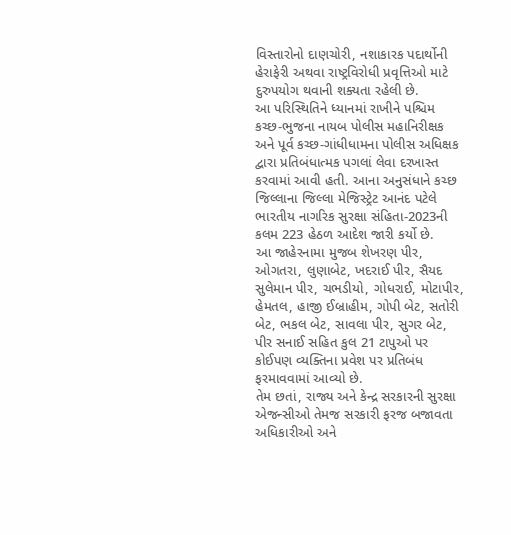વિસ્તારોનો દાણચોરી, નશાકારક પદાર્થોની હેરાફેરી અથવા રાષ્ટ્રવિરોધી પ્રવૃત્તિઓ માટે દુરુપયોગ થવાની શક્યતા રહેલી છે.
આ પરિસ્થિતિને ધ્યાનમાં રાખીને પશ્ચિમ કચ્છ-ભુજના નાયબ પોલીસ મહાનિરીક્ષક અને પૂર્વ કચ્છ-ગાંધીધામના પોલીસ અધિક્ષક દ્વારા પ્રતિબંધાત્મક પગલાં લેવા દરખાસ્ત કરવામાં આવી હતી. આના અનુસંધાને કચ્છ જિલ્લાના જિલ્લા મેજિસ્ટ્રેટ આનંદ પટેલે ભારતીય નાગરિક સુરક્ષા સંહિતા-2023ની કલમ 223 હેઠળ આદેશ જારી કર્યો છે.
આ જાહેરનામા મુજબ શેખરણ પીર, ઓગતરા, લુણાબેટ, ખદરાઈ પીર, સૈયદ સુલેમાન પીર, ચભડીયો, ગોધરાઈ, મોટાપીર, હેમતલ, હાજી ઈબ્રાહીમ, ગોપી બેટ, સતોરી બેટ, ભકલ બેટ, સાવલા પીર, સુગર બેટ, પીર સનાઈ સહિત કુલ 21 ટાપુઓ પર કોઈપણ વ્યક્તિના પ્રવેશ પર પ્રતિબંધ ફરમાવવામાં આવ્યો છે.
તેમ છતાં, રાજ્ય અને કેન્દ્ર સરકારની સુરક્ષા એજન્સીઓ તેમજ સરકારી ફરજ બજાવતા અધિકારીઓ અને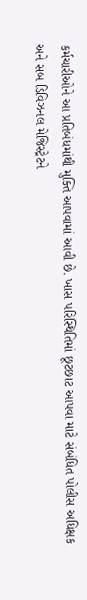કર્મચારીઓને આ પ્રતિબંધમાંથી મુક્તિ આપવામાં આવી છે. ખાસ પરિસ્થિતિમાં છૂટછાટ આપવા માટે સંબંધિત પોલીસ અધિક્ષક અને સબ ડિવિઝનલ મેજિસ્ટ્રેટને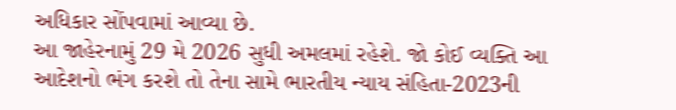અધિકાર સોંપવામાં આવ્યા છે.
આ જાહેરનામું 29 મે 2026 સુધી અમલમાં રહેશે. જો કોઈ વ્યક્તિ આ આદેશનો ભંગ કરશે તો તેના સામે ભારતીય ન્યાય સંહિતા-2023ની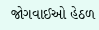જોગવાઈઓ હેઠળ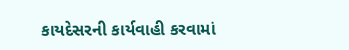કાયદેસરની કાર્યવાહી કરવામાં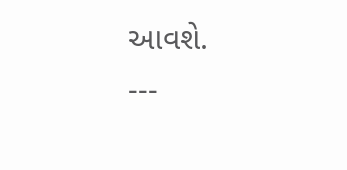આવશે.
---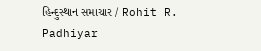હિન્દુસ્થાન સમાચાર / Rohit R. Padhiyar